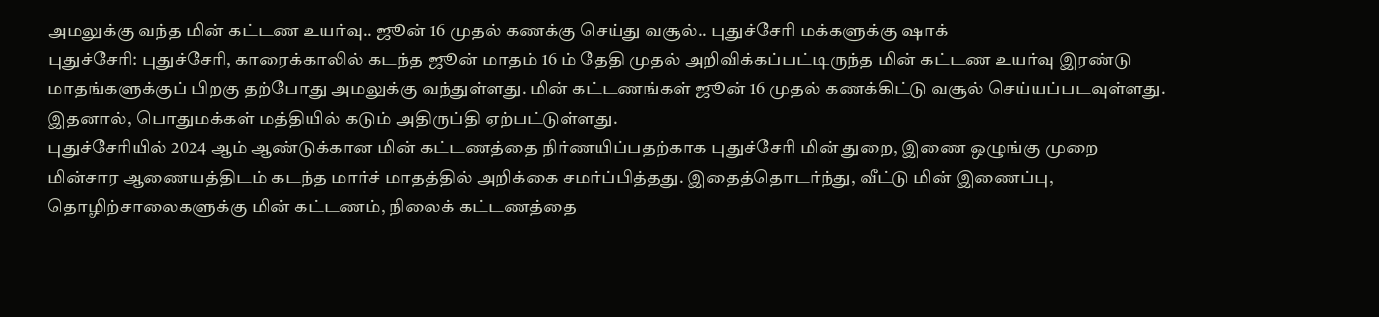அமலுக்கு வந்த மின் கட்டண உயர்வு.. ஜூன் 16 முதல் கணக்கு செய்து வசூல்.. புதுச்சேரி மக்களுக்கு ஷாக்
புதுச்சேரி: புதுச்சேரி, காரைக்காலில் கடந்த ஜூன் மாதம் 16 ம் தேதி முதல் அறிவிக்கப்பட்டிருந்த மின் கட்டண உயர்வு இரண்டு மாதங்களுக்குப் பிறகு தற்போது அமலுக்கு வந்துள்ளது. மின் கட்டணங்கள் ஜூன் 16 முதல் கணக்கிட்டு வசூல் செய்யப்படவுள்ளது. இதனால், பொதுமக்கள் மத்தியில் கடும் அதிருப்தி ஏற்பட்டுள்ளது.
புதுச்சேரியில் 2024 ஆம் ஆண்டுக்கான மின் கட்டணத்தை நிர்ணயிப்பதற்காக புதுச்சேரி மின் துறை, இணை ஒழுங்கு முறை மின்சார ஆணையத்திடம் கடந்த மார்ச் மாதத்தில் அறிக்கை சமர்ப்பித்தது. இதைத்தொடர்ந்து, வீட்டு மின் இணைப்பு, தொழிற்சாலைகளுக்கு மின் கட்டணம், நிலைக் கட்டணத்தை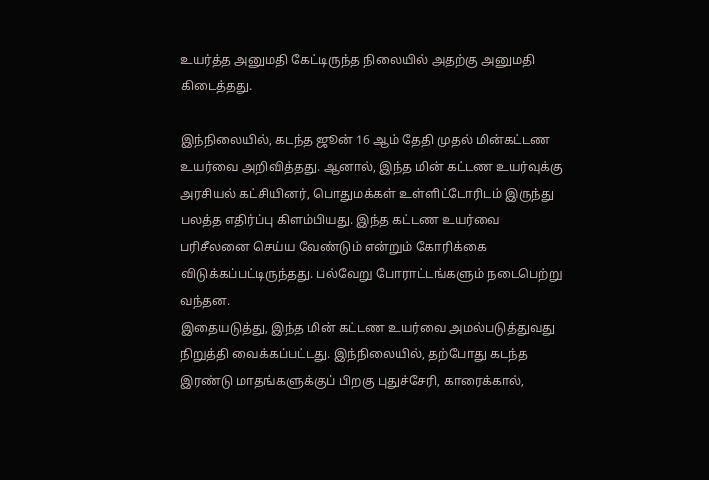உயர்த்த அனுமதி கேட்டிருந்த நிலையில் அதற்கு அனுமதி கிடைத்தது.

இந்நிலையில், கடந்த ஜூன் 16 ஆம் தேதி முதல் மின்கட்டண உயர்வை அறிவித்தது. ஆனால், இந்த மின் கட்டண உயர்வுக்கு அரசியல் கட்சியினர், பொதுமக்கள் உள்ளிட்டோரிடம் இருந்து பலத்த எதிர்ப்பு கிளம்பியது. இந்த கட்டண உயர்வை பரிசீலனை செய்ய வேண்டும் என்றும் கோரிக்கை விடுக்கப்பட்டிருந்தது. பல்வேறு போராட்டங்களும் நடைபெற்று வந்தன.
இதையடுத்து, இந்த மின் கட்டண உயர்வை அமல்படுத்துவது நிறுத்தி வைக்கப்பட்டது. இந்நிலையில், தற்போது கடந்த இரண்டு மாதங்களுக்குப் பிறகு புதுச்சேரி, காரைக்கால்,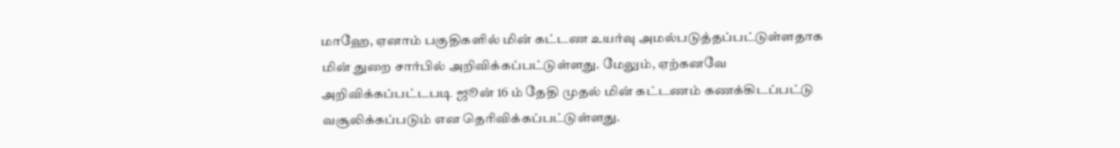மாஹே, ஏனாம் பகுதிகளில் மின் கட்டண உயர்வு அமல்படுத்தப்பட்டுள்ளதாக மின் துறை சார்பில் அறிவிக்கப்பட்டுள்ளது. மேலும், ஏற்கனவே அறிவிக்கப்பட்டபடி ஜூன் 16 ம் தேதி முதல் மின் கட்டணம் கணக்கிடப்பட்டு வசூலிக்கப்படும் என தெரிவிக்கப்பட்டுள்ளது.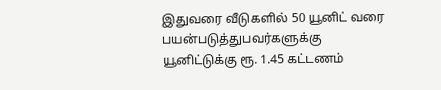இதுவரை வீடுகளில் 50 யூனிட் வரை பயன்படுத்துபவர்களுக்கு யூனிட்டுக்கு ரூ. 1.45 கட்டணம்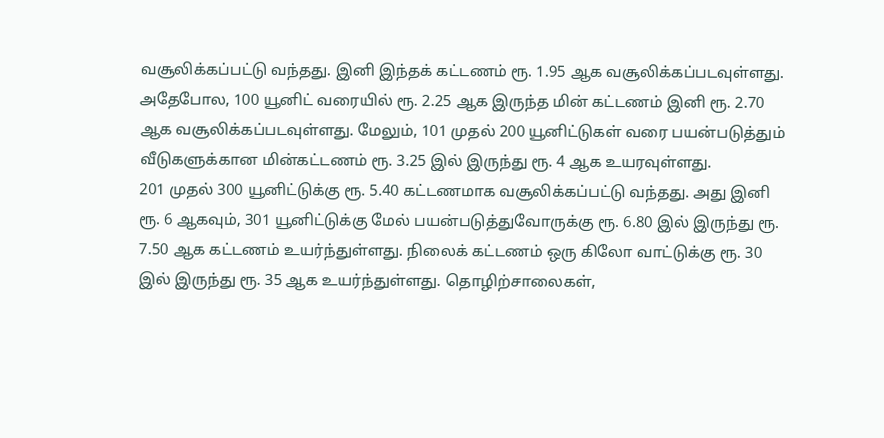வசூலிக்கப்பட்டு வந்தது. இனி இந்தக் கட்டணம் ரூ. 1.95 ஆக வசூலிக்கப்படவுள்ளது. அதேபோல, 100 யூனிட் வரையில் ரூ. 2.25 ஆக இருந்த மின் கட்டணம் இனி ரூ. 2.70 ஆக வசூலிக்கப்படவுள்ளது. மேலும், 101 முதல் 200 யூனிட்டுகள் வரை பயன்படுத்தும் வீடுகளுக்கான மின்கட்டணம் ரூ. 3.25 இல் இருந்து ரூ. 4 ஆக உயரவுள்ளது.
201 முதல் 300 யூனிட்டுக்கு ரூ. 5.40 கட்டணமாக வசூலிக்கப்பட்டு வந்தது. அது இனி ரூ. 6 ஆகவும், 301 யூனிட்டுக்கு மேல் பயன்படுத்துவோருக்கு ரூ. 6.80 இல் இருந்து ரூ. 7.50 ஆக கட்டணம் உயர்ந்துள்ளது. நிலைக் கட்டணம் ஒரு கிலோ வாட்டுக்கு ரூ. 30 இல் இருந்து ரூ. 35 ஆக உயர்ந்துள்ளது. தொழிற்சாலைகள்,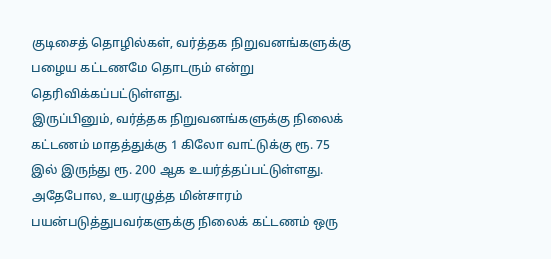குடிசைத் தொழில்கள், வர்த்தக நிறுவனங்களுக்கு பழைய கட்டணமே தொடரும் என்று தெரிவிக்கப்பட்டுள்ளது.
இருப்பினும், வர்த்தக நிறுவனங்களுக்கு நிலைக் கட்டணம் மாதத்துக்கு 1 கிலோ வாட்டுக்கு ரூ. 75 இல் இருந்து ரூ. 200 ஆக உயர்த்தப்பட்டுள்ளது. அதேபோல, உயரழுத்த மின்சாரம் பயன்படுத்துபவர்களுக்கு நிலைக் கட்டணம் ஒரு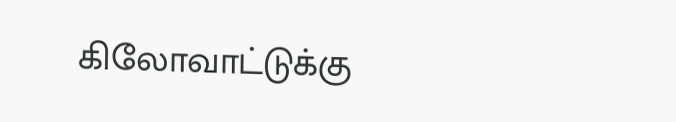கிலோவாட்டுக்கு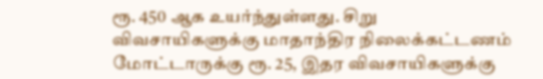ரூ. 450 ஆக உயர்ந்துள்ளது. சிறு விவசாயிகளுக்கு மாதாந்திர நிலைக்கட்டணம் மோட்டாருக்கு ரூ. 25, இதர விவசாயிகளுக்கு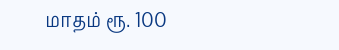மாதம் ரூ. 100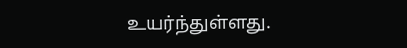உயர்ந்துள்ளது.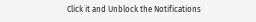Click it and Unblock the Notifications